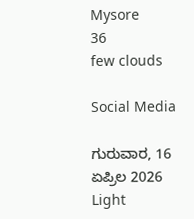Mysore
36
few clouds

Social Media

ಗುರುವಾರ, 16 ಏಪ್ರಿಲ 2026
Light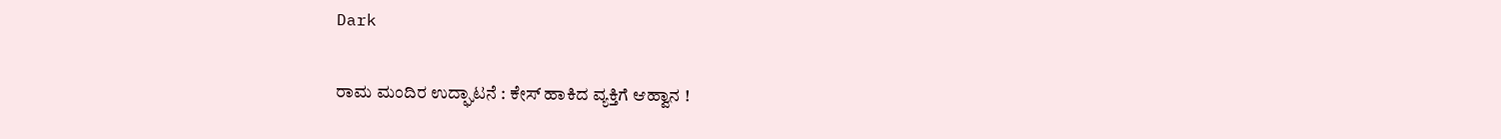Dark

ರಾಮ ಮಂದಿರ ಉದ್ಘಾಟನೆ : ಕೇಸ್‌ ಹಾಕಿದ ವ್ಯಕ್ತಿಗೆ ಆಹ್ವಾನ !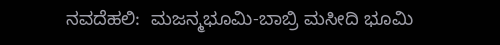ನವದೆಹಲಿ:  ಮಜನ್ಮಭೂಮಿ-ಬಾಬ್ರಿ ಮಸೀದಿ ಭೂಮಿ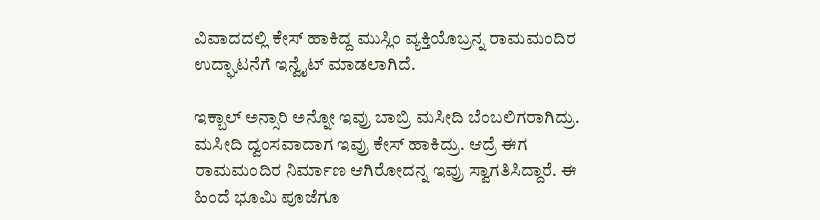ವಿವಾದದಲ್ಲಿ ಕೇಸ್‌ ಹಾಕಿದ್ದ ಮುಸ್ಲಿಂ ವ್ಯಕ್ತಿಯೊಬ್ರನ್ನ ರಾಮಮಂದಿರ ಉದ್ಘಾಟನೆಗೆ ಇನ್ವೈಟ್‌ ಮಾಡಲಾಗಿದೆ.

ಇಕ್ಬಾಲ್‌ ಅನ್ಸಾರಿ ಅನ್ನೋ ಇವ್ರು ಬಾಬ್ರಿ ಮಸೀದಿ ಬೆಂಬಲಿಗರಾಗಿದ್ರು. ಮಸೀದಿ ದ್ವಂಸವಾದಾಗ ಇವ್ರು ಕೇಸ್‌ ಹಾಕಿದ್ರು. ಆದ್ರೆ ಈಗ ರಾಮಮಂದಿರ ನಿರ್ಮಾಣ ಆಗಿರೋದನ್ನ ಇವ್ರು ಸ್ವಾಗತಿಸಿದ್ದಾರೆ. ಈ ಹಿಂದೆ ಭೂಮಿ ಪೂಜೆಗೂ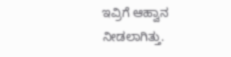ಇವ್ರಿಗೆ ಆಹ್ವಾನ ನೀಡಲಾಗಿತ್ತು.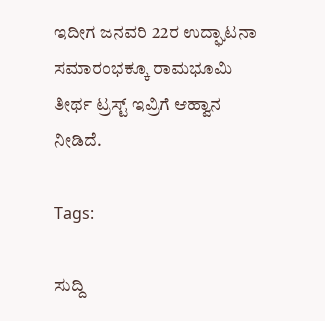ಇದೀಗ ಜನವರಿ 22ರ ಉದ್ಘಾಟನಾ ಸಮಾರಂಭಕ್ಕೂ ರಾಮಭೂಮಿ ತೀರ್ಥ ಟ್ರಸ್ಟ್‌ ಇವ್ರಿಗೆ ಆಹ್ವಾನ ನೀಡಿದೆ.

Tags:

ಸುದ್ದಿ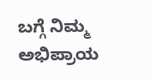ಬಗ್ಗೆ ನಿಮ್ಮ ಅಭಿಪ್ರಾಯ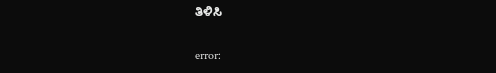ತಿಳಿಸಿ

error: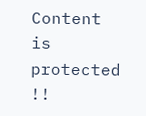Content is protected !!